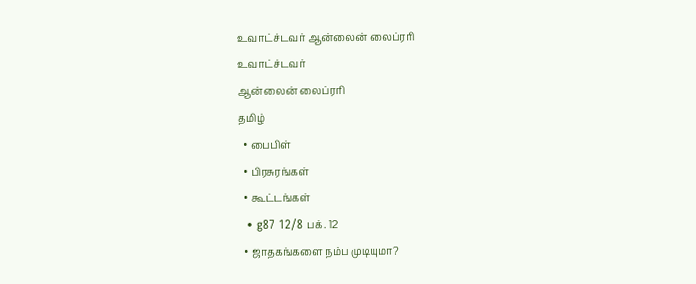உவாட்ச்டவர் ஆன்லைன் லைப்ரரி
உவாட்ச்டவர்
ஆன்லைன் லைப்ரரி
தமிழ்
  • பைபிள்
  • பிரசுரங்கள்
  • கூட்டங்கள்
  • g87 12/8 பக். 12
  • ஜாதகங்களை நம்ப முடியுமா?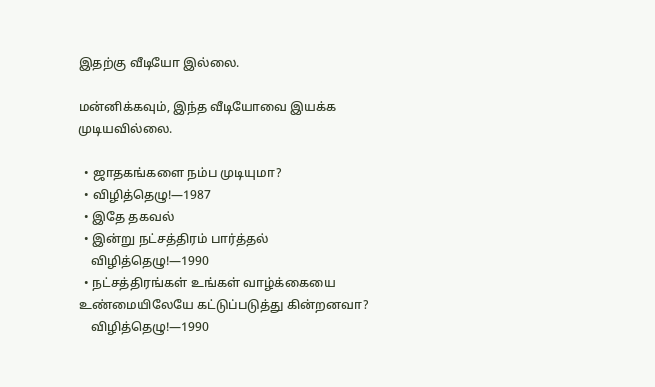இதற்கு வீடியோ இல்லை.

மன்னிக்கவும், இந்த வீடியோவை இயக்க முடியவில்லை.

  • ஜாதகங்களை நம்ப முடியுமா?
  • விழித்தெழு!—1987
  • இதே தகவல்
  • இன்று நட்சத்திரம் பார்த்தல்
    விழித்தெழு!—1990
  • நட்சத்திரங்கள் உங்கள் வாழ்க்கையை உண்மையிலேயே கட்டுப்படுத்து கின்றனவா?
    விழித்தெழு!—1990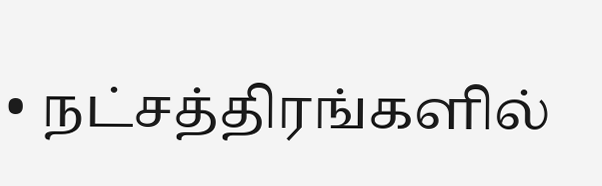• நட்சத்திரங்களில்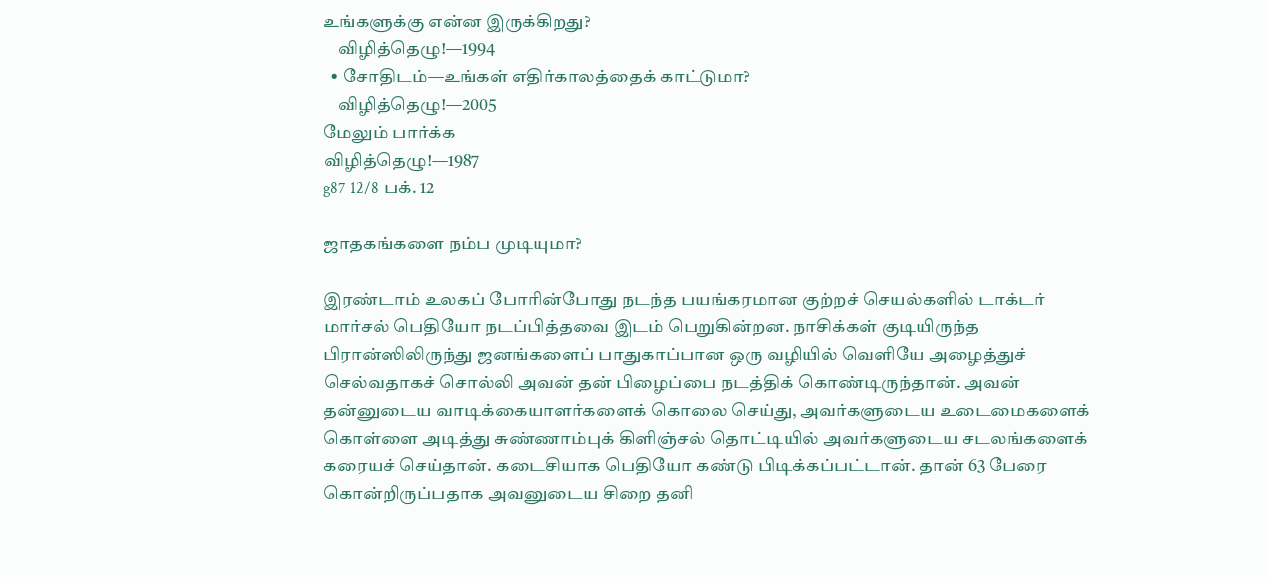உங்களுக்கு என்ன இருக்கிறது?
    விழித்தெழு!—1994
  • சோதிடம்—உங்கள் எதிர்காலத்தைக் காட்டுமா?
    விழித்தெழு!—2005
மேலும் பார்க்க
விழித்தெழு!—1987
g87 12/8 பக். 12

ஜாதகங்களை நம்ப முடியுமா?

இரண்டாம் உலகப் போரின்போது நடந்த பயங்கரமான குற்றச் செயல்களில் டாக்டர் மார்சல் பெதியோ நடப்பித்தவை இடம் பெறுகின்றன. நாசிக்கள் குடியிருந்த பிரான்ஸிலிருந்து ஜனங்களைப் பாதுகாப்பான ஒரு வழியில் வெளியே அழைத்துச் செல்வதாகச் சொல்லி அவன் தன் பிழைப்பை நடத்திக் கொண்டிருந்தான். அவன் தன்னுடைய வாடிக்கையாளர்களைக் கொலை செய்து, அவர்களுடைய உடைமைகளைக் கொள்ளை அடித்து சுண்ணாம்புக் கிளிஞ்சல் தொட்டியில் அவர்களுடைய சடலங்களைக் கரையச் செய்தான். கடைசியாக பெதியோ கண்டு பிடிக்கப்பட்டான். தான் 63 பேரை கொன்றிருப்பதாக அவனுடைய சிறை தனி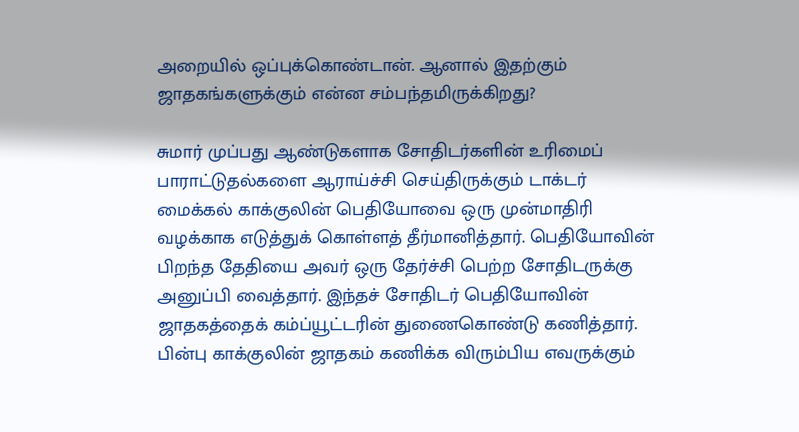அறையில் ஒப்புக்கொண்டான். ஆனால் இதற்கும் ஜாதகங்களுக்கும் என்ன சம்பந்தமிருக்கிறது?

சுமார் முப்பது ஆண்டுகளாக சோதிடர்களின் உரிமைப் பாராட்டுதல்களை ஆராய்ச்சி செய்திருக்கும் டாக்டர் மைக்கல் காக்குலின் பெதியோவை ஒரு முன்மாதிரி வழக்காக எடுத்துக் கொள்ளத் தீர்மானித்தார். பெதியோவின் பிறந்த தேதியை அவர் ஒரு தேர்ச்சி பெற்ற சோதிடருக்கு அனுப்பி வைத்தார். இந்தச் சோதிடர் பெதியோவின் ஜாதகத்தைக் கம்ப்யூட்டரின் துணைகொண்டு கணித்தார். பின்பு காக்குலின் ஜாதகம் கணிக்க விரும்பிய எவருக்கும்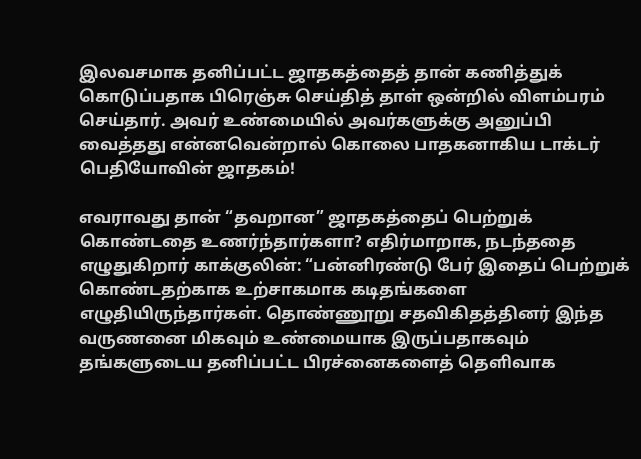இலவசமாக தனிப்பட்ட ஜாதகத்தைத் தான் கணித்துக் கொடுப்பதாக பிரெஞ்சு செய்தித் தாள் ஒன்றில் விளம்பரம் செய்தார். அவர் உண்மையில் அவர்களுக்கு அனுப்பி வைத்தது என்னவென்றால் கொலை பாதகனாகிய டாக்டர் பெதியோவின் ஜாதகம்!

எவராவது தான் “தவறான” ஜாதகத்தைப் பெற்றுக் கொண்டதை உணர்ந்தார்களா? எதிர்மாறாக, நடந்ததை எழுதுகிறார் காக்குலின்: “பன்னிரண்டு பேர் இதைப் பெற்றுக் கொண்டதற்காக உற்சாகமாக கடிதங்களை எழுதியிருந்தார்கள். தொண்ணூறு சதவிகிதத்தினர் இந்த வருணனை மிகவும் உண்மையாக இருப்பதாகவும் தங்களுடைய தனிப்பட்ட பிரச்னைகளைத் தெளிவாக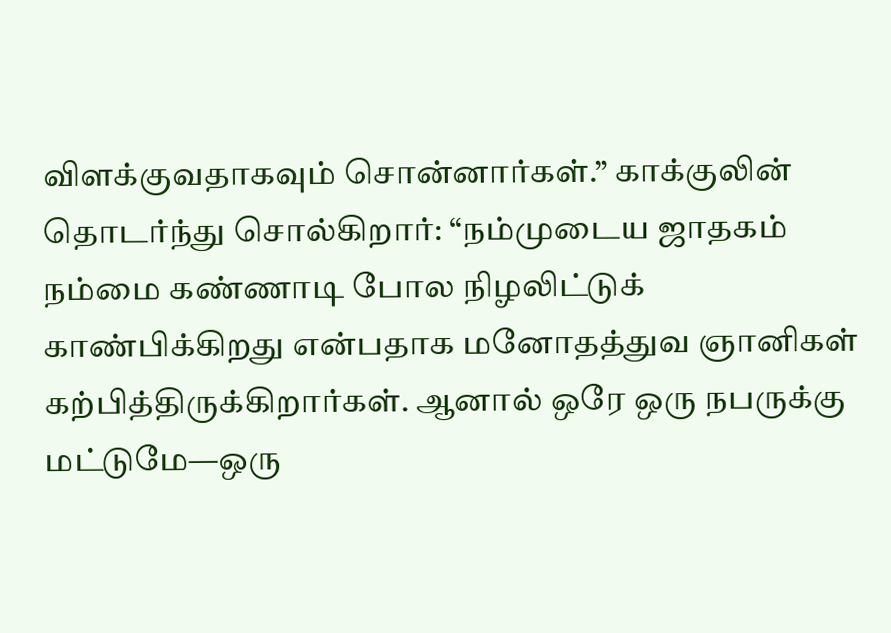விளக்குவதாகவும் சொன்னார்கள்.” காக்குலின் தொடர்ந்து சொல்கிறார்: “நம்முடைய ஜாதகம் நம்மை கண்ணாடி போல நிழலிட்டுக் காண்பிக்கிறது என்பதாக மனோதத்துவ ஞானிகள் கற்பித்திருக்கிறார்கள். ஆனால் ஒரே ஒரு நபருக்கு மட்டுமே—ஒரு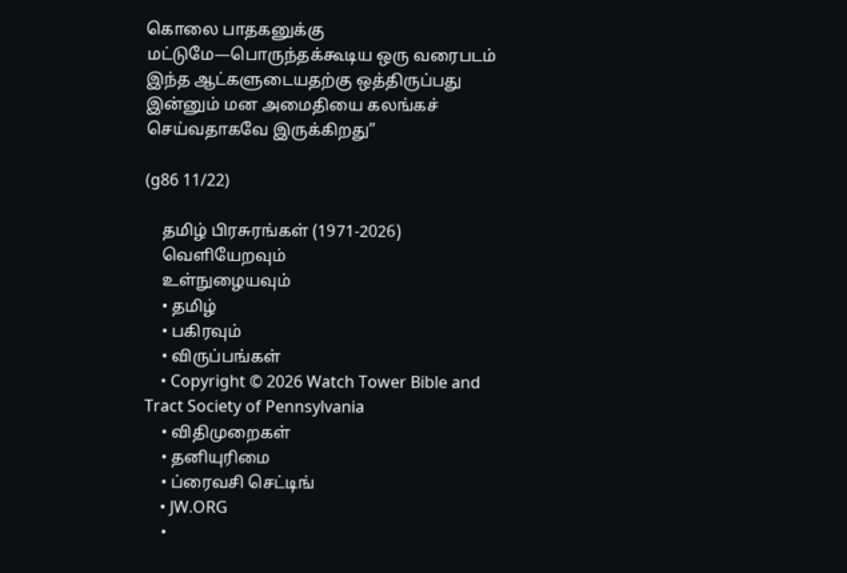கொலை பாதகனுக்கு மட்டுமே—பொருந்தக்கூடிய ஒரு வரைபடம் இந்த ஆட்களுடையதற்கு ஒத்திருப்பது இன்னும் மன அமைதியை கலங்கச் செய்வதாகவே இருக்கிறது”

(g86 11/22)

    தமிழ் பிரசுரங்கள் (1971-2026)
    வெளியேறவும்
    உள்நுழையவும்
    • தமிழ்
    • பகிரவும்
    • விருப்பங்கள்
    • Copyright © 2026 Watch Tower Bible and Tract Society of Pennsylvania
    • விதிமுறைகள்
    • தனியுரிமை
    • ப்ரைவசி செட்டிங்
    • JW.ORG
    •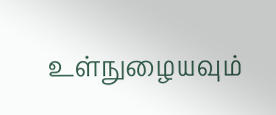உள்நுழையவும்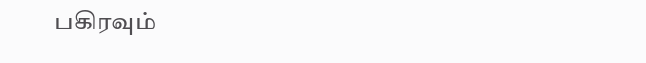பகிரவும்